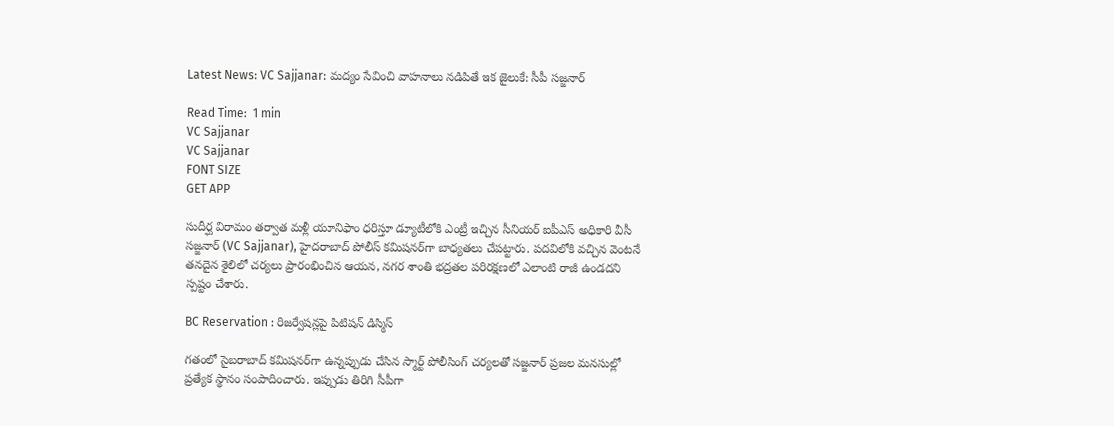Latest News: VC Sajjanar: మద్యం సేవించి వాహనాలు నడిపితే ఇక జైలుకే: సీపీ సజ్జనార్

Read Time:  1 min
VC Sajjanar
VC Sajjanar
FONT SIZE
GET APP

సుదీర్ఘ విరామం తర్వాత మళ్లీ యూనిఫాం ధరిస్తూ డ్యూటీలోకి ఎంట్రీ ఇచ్చిన సీనియర్ ఐపీఎస్ అధికారి వీసీ సజ్జనార్ (VC Sajjanar), హైదరాబాద్ పోలీస్ కమిషనర్‌గా బాధ్యతలు చేపట్టారు. పదవిలోకి వచ్చిన వెంటనే తనదైన శైలిలో చర్యలు ప్రారంభించిన ఆయన, నగర శాంతి భద్రతల పరిరక్షణలో ఎలాంటి రాజీ ఉండదని స్పష్టం చేశారు.

BC Reservation : రిజర్వేషన్లపై పిటిషన్ డిస్మిస్

గతంలో సైబరాబాద్ కమిషనర్‌గా ఉన్నప్పుడు చేసిన స్మార్ట్ పోలీసింగ్‌ చర్యలతో సజ్జనార్ ప్రజల మనసుల్లో ప్రత్యేక స్థానం సంపాదించారు. ఇప్పుడు తిరిగి సీపీగా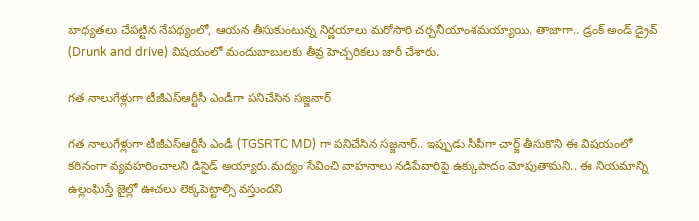బాధ్యతలు చేపట్టిన నేపథ్యంలో, ఆయన తీసుకుంటున్న నిర్ణయాలు మరోసారి చర్చనీయాంశమయ్యాయి. తాజాగా.. డ్రంక్ అండ్ డ్రైవ్‌ (Drunk and drive) విషయంలో మందుబాబులకు తీవ్ర హెచ్చరికలు జారీ చేశారు.

గత నాలుగేళ్లుగా టీజీఎస్ఆర్టీసీ ఎండీగా పనిచేసిన సజ్జనార్

గత నాలుగేళ్లుగా టీజీఎస్ఆర్టీసీ ఎండీ (TGSRTC MD) గా పనిచేసిన సజ్జనార్.. ఇప్పుడు సీపీగా చార్జ్ తీసుకొని ఈ విషయంలో కఠినంగా వ్యవహరించాలని డిసైడ్ అయ్యారు.మద్యం సేవించి వాహనాలు నడిపేవారిపై ఉక్కుపాదం మోపుతామని.. ఈ నియమాన్ని ఉల్లంఘిస్తే జైల్లో ఊచలు లెక్కపెట్టాల్సి వస్తుందని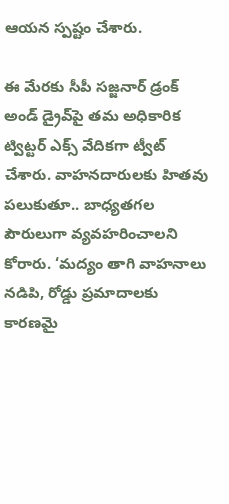ఆయన స్పష్టం చేశారు.

ఈ మేరకు సీపీ సజ్జనార్ డ్రంక్ అండ్ డ్రైవ్‌పై తమ అధికారిక ట్విట్టర్ ఎక్స్ వేదికగా ట్వీట్ చేశారు. వాహనదారులకు హితవు పలుకుతూ.. బాధ్యతగల పౌరులుగా వ్యవహరించాలని కోరారు. ‘మద్యం తాగి వాహనాలు నడిపి, రోడ్డు ప్రమాదాలకు కారణమై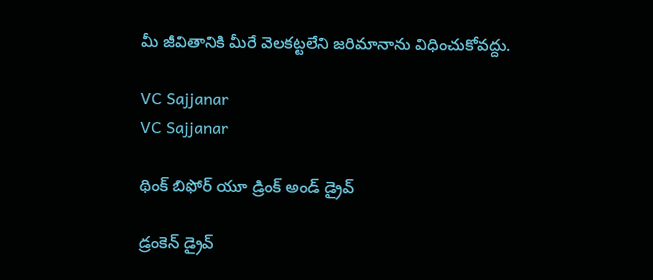మీ జీవితానికి మీరే వెలకట్టలేని జరిమానాను విధించుకోవద్దు.

VC Sajjanar
VC Sajjanar

థింక్ బిఫోర్ యూ డ్రింక్ అండ్ డ్రైవ్

డ్రంకెన్ డ్రైవ్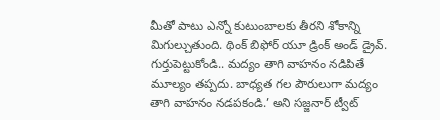మీతో పాటు ఎన్నో కుటుంబాలకు తీరని శోకాన్ని మిగుల్చుతుంది. థింక్ బిఫోర్ యూ డ్రింక్ అండ్ డ్రైవ్. గుర్తుపెట్టుకోండి.. మద్యం తాగి వాహనం నడిపితే మూల్యం తప్పదు. బాధ్యత గల పౌరులుగా మద్యం తాగి వాహనం నడపకండి.’ అని సజ్జనార్ ట్వీట్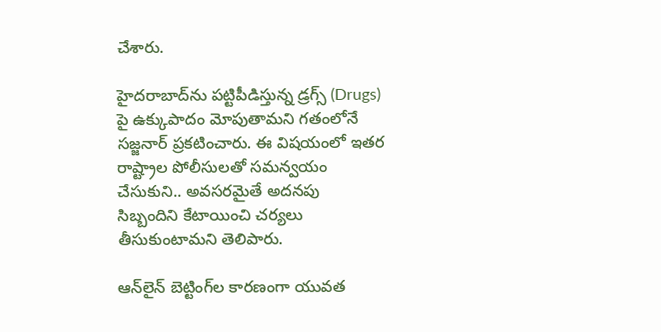చేశారు.

హైదరాబాద్‌ను పట్టిపీడిస్తున్న డ్రగ్స్‌ (Drugs) పై ఉక్కుపాదం మోపుతామని గతంలోనే సజ్జనార్ ప్రకటించారు. ఈ విషయంలో ఇతర రాష్ట్రాల పోలీసులతో సమన్వయం చేసుకుని.. అవసరమైతే అదనపు సిబ్బందిని కేటాయించి చర్యలు తీసుకుంటామని తెలిపారు.

ఆన్‌లైన్ బెట్టింగ్‌ల కారణంగా యువత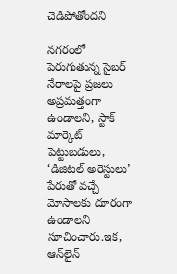చెడిపోతోందని

నగరంలో పెరుగుతున్న సైబర్ నేరాలపై ప్రజలు అప్రమత్తంగా ఉండాలని, స్టాక్ మార్కెట్ పెట్టుబడులు, ‘డిజిటల్ అరెస్టులు’ పేరుతో వచ్చే మోసాలకు దూరంగా ఉండాలని సూచించారు.ఇక, ఆన్‌లైన్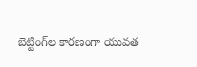బెట్టింగ్‌ల కారణంగా యువత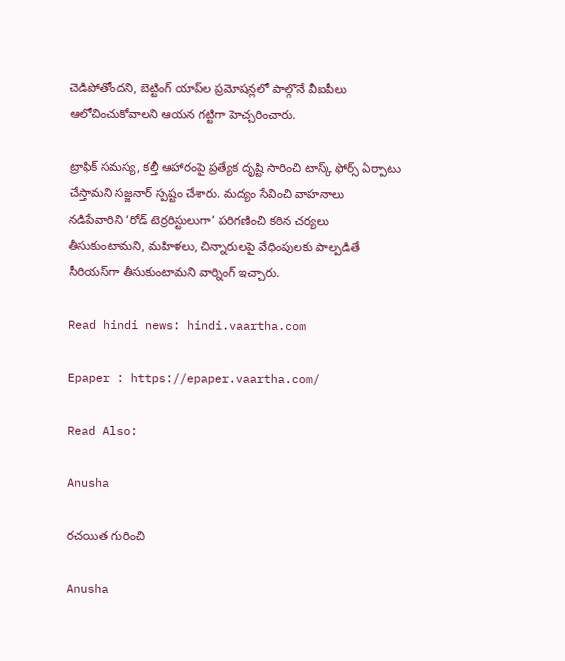చెడిపోతోందని, బెట్టింగ్ యాప్‌ల ప్రమోషన్లలో పాల్గొనే వీఐపీలు ఆలోచించుకోవాలని ఆయన గట్టిగా హెచ్చరించారు.

ట్రాఫిక్ సమస్య, కల్తీ ఆహారంపై ప్రత్యేక దృష్టి సారించి టాస్క్ ఫోర్స్ ఏర్పాటు చేస్తామని సజ్జనార్ స్పష్టం చేశారు. మద్యం సేవించి వాహనాలు నడిపేవారిని ‘రోడ్ టెర్రరిస్టులుగా’ పరిగణించి కఠిన చర్యలు తీసుకుంటామని, మహిళలు, చిన్నారులపై వేధింపులకు పాల్పడితే సీరియస్‌గా తీసుకుంటామని వార్నింగ్ ఇచ్చారు.

Read hindi news: hindi.vaartha.com

Epaper : https://epaper.vaartha.com/

Read Also:

Anusha

రచయిత గురించి

Anusha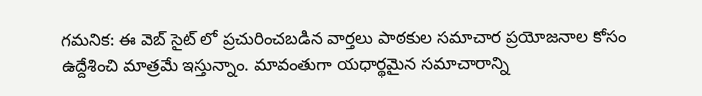గమనిక: ఈ వెబ్ సైట్ లో ప్రచురించబడిన వార్తలు పాఠకుల సమాచార ప్రయోజనాల కోసం ఉద్దేశించి మాత్రమే ఇస్తున్నాం. మావంతుగా యధార్థమైన సమాచారాన్ని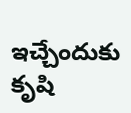ఇచ్చేందుకు కృషి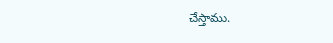చేస్తాము.